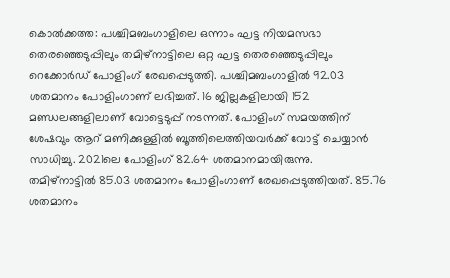കൊൽക്കത്ത: പശ്ചിമബംഗാളിലെ ഒന്നാം ഘട്ട നിയമസഭാ തെരഞ്ഞെടുപ്പിലും തമിഴ്നാട്ടിലെ ഒറ്റ ഘട്ട തെരഞ്ഞെടുപ്പിലും റെക്കോർഡ് പോളിംഗ് രേഖപ്പെടുത്തി. പശ്ചിമബംഗാളിൽ 92.03 ശതമാനം പോളിംഗാണ് ലഭിച്ചത്. 16 ജില്ലകളിലായി 152 മണ്ഡലങ്ങളിലാണ് വോട്ടെടുപ്പ് നടന്നത്. പോളിംഗ് സമയത്തിന് ശേഷവും ആറ് മണിക്കുള്ളിൽ ബൂത്തിലെത്തിയവർക്ക് വോട്ട് ചെയ്യാൻ സാധിച്ചു. 2021ലെ പോളിംഗ് 82.64 ശതമാനമായിരുന്നു.
തമിഴ്നാട്ടിൽ 85.03 ശതമാനം പോളിംഗാണ് രേഖപ്പെടുത്തിയത്. 85.76 ശതമാനം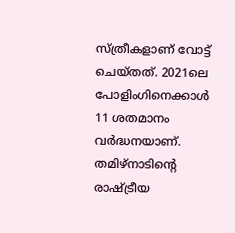സ്ത്രീകളാണ് വോട്ട് ചെയ്തത്. 2021ലെ പോളിംഗിനെക്കാൾ 11 ശതമാനം വർദ്ധനയാണ്. തമിഴ്നാടിന്റെ രാഷ്ട്രീയ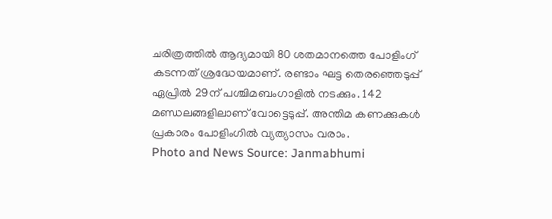ചരിത്രത്തിൽ ആദ്യമായി 80 ശതമാനത്തെ പോളിംഗ് കടന്നത് ശ്രദ്ധേയമാണ്. രണ്ടാം ഘട്ട തെരഞ്ഞെടുപ്പ് ഏപ്രിൽ 29ന് പശ്ചിമബംഗാളിൽ നടക്കും. 142 മണ്ഡലങ്ങളിലാണ് വോട്ടെടുപ്പ്. അന്തിമ കണക്കുകൾ പ്രകാരം പോളിംഗിൽ വ്യത്യാസം വരാം.
Photo and News Source: Janmabhumi